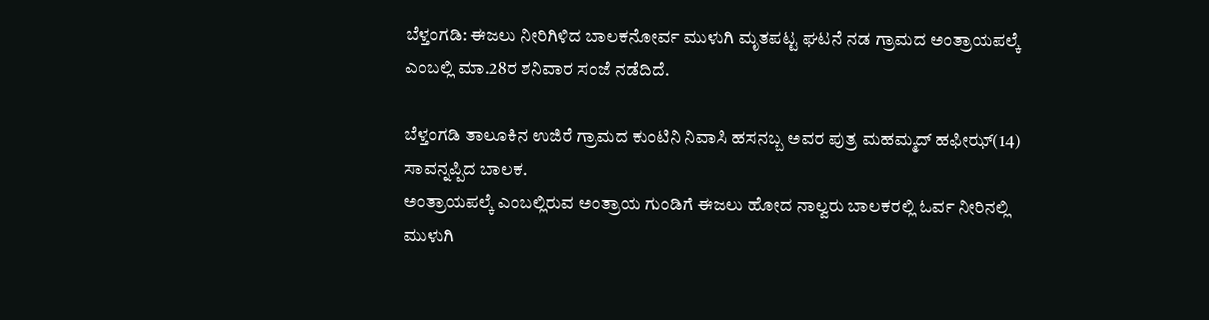ಬೆಳ್ತಂಗಡಿ: ಈಜಲು ನೀರಿಗಿಳಿದ ಬಾಲಕನೋರ್ವ ಮುಳುಗಿ ಮೃತಪಟ್ಟ ಘಟನೆ ನಡ ಗ್ರಾಮದ ಅಂತ್ರಾಯಪಲ್ಕೆ ಎಂಬಲ್ಲಿ ಮಾ.28ರ ಶನಿವಾರ ಸಂಜೆ ನಡೆದಿದೆ.

ಬೆಳ್ತಂಗಡಿ ತಾಲೂಕಿನ ಉಜಿರೆ ಗ್ರಾಮದ ಕುಂಟಿನಿ ನಿವಾಸಿ ಹಸನಬ್ಬ ಅವರ ಪುತ್ರ ಮಹಮ್ಮದ್ ಹಫೀಝ್(14) ಸಾವನ್ನಪ್ಪಿದ ಬಾಲಕ.
ಅಂತ್ರಾಯಪಲ್ಕೆ ಎಂಬಲ್ಲಿರುವ ಅಂತ್ರಾಯ ಗುಂಡಿಗೆ ಈಜಲು ಹೋದ ನಾಲ್ವರು ಬಾಲಕರಲ್ಲಿ ಓರ್ವ ನೀರಿನಲ್ಲಿ ಮುಳುಗಿ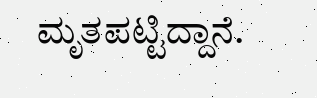ಮೃತಪಟ್ಟಿದ್ದಾನೆ.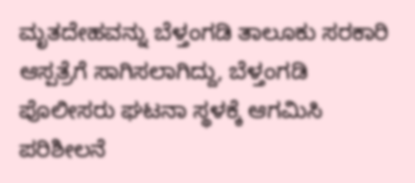ಮೃತದೇಹವನ್ನು ಬೆಳ್ತಂಗಡಿ ತಾಲೂಕು ಸರಕಾರಿ ಆಸ್ಪತ್ರೆಗೆ ಸಾಗಿಸಲಾಗಿದ್ದು, ಬೆಳ್ತಂಗಡಿ ಪೊಲೀಸರು ಘಟನಾ ಸ್ಥಳಕ್ಕೆ ಆಗಮಿಸಿ ಪರಿಶೀಲನೆ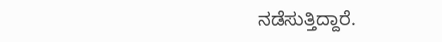ನಡೆಸುತ್ತಿದ್ದಾರೆ.